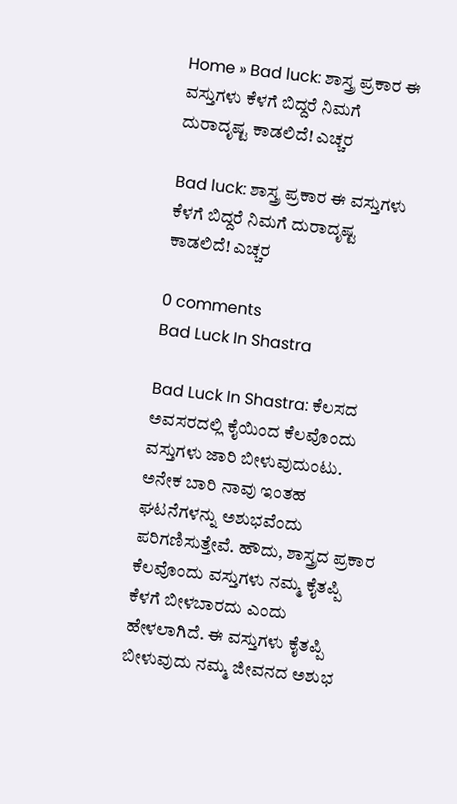Home » Bad luck: ಶಾಸ್ತ್ರ ಪ್ರಕಾರ ಈ ವಸ್ತುಗಳು ಕೆಳಗೆ ಬಿದ್ದರೆ ನಿಮಗೆ ದುರಾದೃಷ್ಟ ಕಾಡಲಿದೆ! ಎಚ್ಚರ

Bad luck: ಶಾಸ್ತ್ರ ಪ್ರಕಾರ ಈ ವಸ್ತುಗಳು ಕೆಳಗೆ ಬಿದ್ದರೆ ನಿಮಗೆ ದುರಾದೃಷ್ಟ ಕಾಡಲಿದೆ! ಎಚ್ಚರ

0 comments
Bad Luck In Shastra

Bad Luck In Shastra: ಕೆಲಸದ ಅವಸರದಲ್ಲಿ ಕೈಯಿಂದ ಕೆಲವೊಂದು ವಸ್ತುಗಳು ಜಾರಿ ಬೀಳುವುದುಂಟು. ಅನೇಕ ಬಾರಿ ನಾವು ಇಂತಹ ಘಟನೆಗಳನ್ನು ಅಶುಭವೆಂದು ಪರಿಗಣಿಸುತ್ತೇವೆ. ಹೌದು, ಶಾಸ್ತ್ರದ ಪ್ರಕಾರ ಕೆಲವೊಂದು ವಸ್ತುಗಳು ನಮ್ಮ ಕೈತಪ್ಪಿ ಕೆಳಗೆ ಬೀಳಬಾರದು ಎಂದು ಹೇಳಲಾಗಿದೆ. ಈ ವಸ್ತುಗಳು ಕೈತಪ್ಪಿ ಬೀಳುವುದು ನಮ್ಮ ಜೀವನದ ಅಶುಭ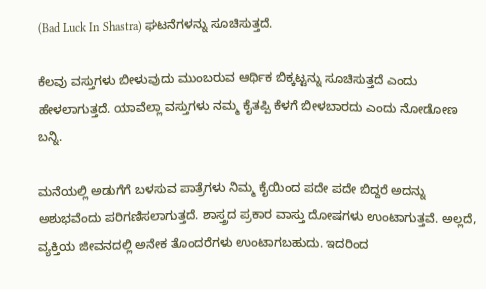(Bad Luck In Shastra) ಘಟನೆಗಳನ್ನು ಸೂಚಿಸುತ್ತದೆ.

ಕೆಲವು ವಸ್ತುಗಳು ಬೀಳುವುದು ಮುಂಬರುವ ಆರ್ಥಿಕ ಬಿಕ್ಕಟ್ಟನ್ನು ಸೂಚಿಸುತ್ತದೆ ಎಂದು ಹೇಳಲಾಗುತ್ತದೆ. ಯಾವೆಲ್ಲಾ ವಸ್ತುಗಳು ನಮ್ಮ ಕೈತಪ್ಪಿ ಕೆಳಗೆ ಬೀಳಬಾರದು ಎಂದು ನೋಡೋಣ ಬನ್ನಿ.

ಮನೆಯಲ್ಲಿ ಅಡುಗೆಗೆ ಬಳಸುವ ಪಾತ್ರೆಗಳು ನಿಮ್ಮ ಕೈಯಿಂದ ಪದೇ ಪದೇ ಬಿದ್ದರೆ ಅದನ್ನು ಅಶುಭವೆಂದು ಪರಿಗಣಿಸಲಾಗುತ್ತದೆ. ಶಾಸ್ತ್ರದ ಪ್ರಕಾರ ವಾಸ್ತು ದೋಷಗಳು ಉಂಟಾಗುತ್ತವೆ. ಅಲ್ಲದೆ, ವ್ಯಕ್ತಿಯ ಜೀವನದಲ್ಲಿ ಅನೇಕ ತೊಂದರೆಗಳು ಉಂಟಾಗಬಹುದು. ಇದರಿಂದ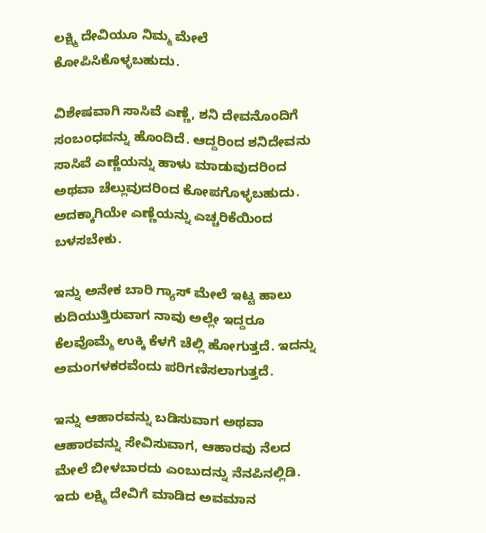ಲಕ್ಷ್ಮಿ ದೇವಿಯೂ ನಿಮ್ಮ ಮೇಲೆ ಕೋಪಿಸಿಕೊಳ್ಳಬಹುದು.

ವಿಶೇಷವಾಗಿ ಸಾಸಿವೆ ಎಣ್ಣೆ, ಶನಿ ದೇವನೊಂದಿಗೆ ಸಂಬಂಧವನ್ನು ಹೊಂದಿದೆ. ಆದ್ದರಿಂದ ಶನಿದೇವನು ಸಾಸಿವೆ ಎಣ್ಣೆಯನ್ನು ಹಾಳು ಮಾಡುವುದರಿಂದ ಅಥವಾ ಚೆಲ್ಲುವುದರಿಂದ ಕೋಪಗೊಳ್ಳಬಹುದು. ಅದಕ್ಕಾಗಿಯೇ ಎಣ್ಣೆಯನ್ನು ಎಚ್ಚರಿಕೆಯಿಂದ ಬಳಸಬೇಕು.

ಇನ್ನು ಅನೇಕ ಬಾರಿ ಗ್ಯಾಸ್ ಮೇಲೆ ಇಟ್ಟ ಹಾಲು ಕುದಿಯುತ್ತಿರುವಾಗ ನಾವು ಅಲ್ಲೇ ಇದ್ದರೂ ಕೆಲವೊಮ್ಮೆ ಉಕ್ಕಿ ಕೆಳಗೆ ಚೆಲ್ಲಿ ಹೋಗುತ್ತದೆ. ಇದನ್ನು ಅಮಂಗಳಕರವೆಂದು ಪರಿಗಣಿಸಲಾಗುತ್ತದೆ.

ಇನ್ನು ಆಹಾರವನ್ನು ಬಡಿಸುವಾಗ ಅಥವಾ ಆಹಾರವನ್ನು ಸೇವಿಸುವಾಗ, ಆಹಾರವು ನೆಲದ ಮೇಲೆ ಬೀಳಬಾರದು ಎಂಬುದನ್ನು ನೆನಪಿನಲ್ಲಿಡಿ. ಇದು ಲಕ್ಷ್ಮಿ ದೇವಿಗೆ ಮಾಡಿದ ಅವಮಾನ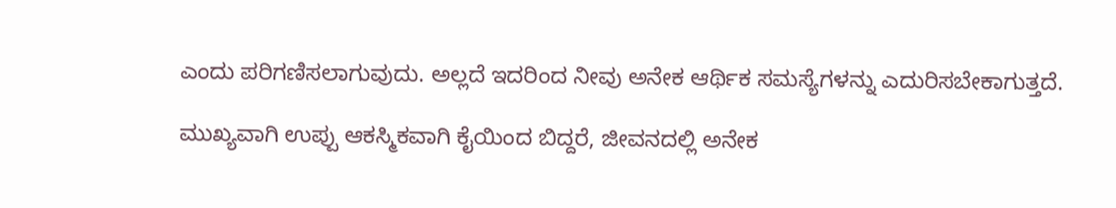ಎಂದು ಪರಿಗಣಿಸಲಾಗುವುದು. ಅಲ್ಲದೆ ಇದರಿಂದ ನೀವು ಅನೇಕ ಆರ್ಥಿಕ ಸಮಸ್ಯೆಗಳನ್ನು ಎದುರಿಸಬೇಕಾಗುತ್ತದೆ.

ಮುಖ್ಯವಾಗಿ ಉಪ್ಪು ಆಕಸ್ಮಿಕವಾಗಿ ಕೈಯಿಂದ ಬಿದ್ದರೆ, ಜೀವನದಲ್ಲಿ ಅನೇಕ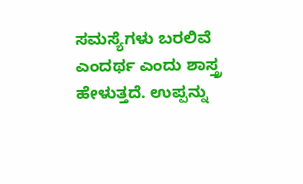ಸಮಸ್ಯೆಗಳು ಬರಲಿವೆ ಎಂದರ್ಥ ಎಂದು ಶಾಸ್ತ್ರ ಹೇಳುತ್ತದೆ. ಉಪ್ಪನ್ನು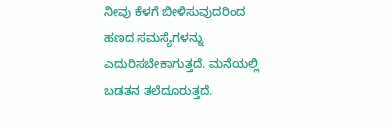ನೀವು ಕೆಳಗೆ ಬೀಳಿಸುವುದರಿಂದ ಹಣದ ಸಮಸ್ಯೆಗಳನ್ನು ಎದುರಿಸಬೇಕಾಗುತ್ತದೆ. ಮನೆಯಲ್ಲಿ ಬಡತನ ತಲೆದೂರುತ್ತದೆ.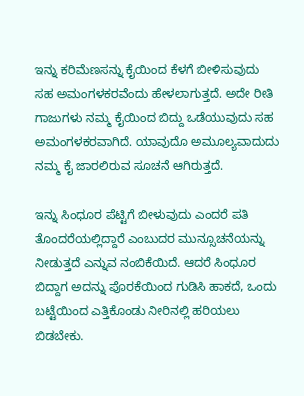ಇನ್ನು ಕರಿಮೆಣಸನ್ನು ಕೈಯಿಂದ ಕೆಳಗೆ ಬೀಳಿಸುವುದು ಸಹ ಅಮಂಗಳಕರವೆಂದು ಹೇಳಲಾಗುತ್ತದೆ. ಅದೇ ರೀತಿ ಗಾಜುಗಳು ನಮ್ಮ ಕೈಯಿಂದ ಬಿದ್ದು ಒಡೆಯುವುದು ಸಹ ಅಮಂಗಳಕರವಾಗಿದೆ. ಯಾವುದೊ ಅಮೂಲ್ಯವಾದುದು ನಮ್ಮ ಕೈ ಜಾರಲಿರುವ ಸೂಚನೆ ಆಗಿರುತ್ತದೆ.

ಇನ್ನು ಸಿಂಧೂರ ಪೆಟ್ಟಿಗೆ ಬೀಳುವುದು ಎಂದರೆ ಪತಿ ತೊಂದರೆಯಲ್ಲಿದ್ದಾರೆ ಎಂಬುದರ ಮುನ್ಸೂಚನೆಯನ್ನು ನೀಡುತ್ತದೆ ಎನ್ನುವ ನಂಬಿಕೆಯಿದೆ. ಆದರೆ ಸಿಂಧೂರ ಬಿದ್ದಾಗ ಅದನ್ನು ಪೊರಕೆಯಿಂದ ಗುಡಿಸಿ ಹಾಕದೆ, ಒಂದು ಬಟ್ಟೆಯಿಂದ ಎತ್ತಿಕೊಂಡು ನೀರಿನಲ್ಲಿ ಹರಿಯಲು ಬಿಡಬೇಕು.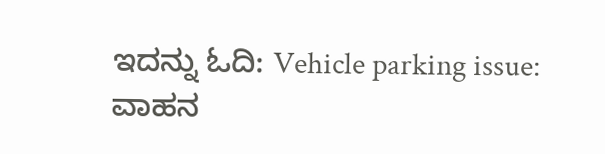ಇದನ್ನು ಓದಿ: Vehicle parking issue: ವಾಹನ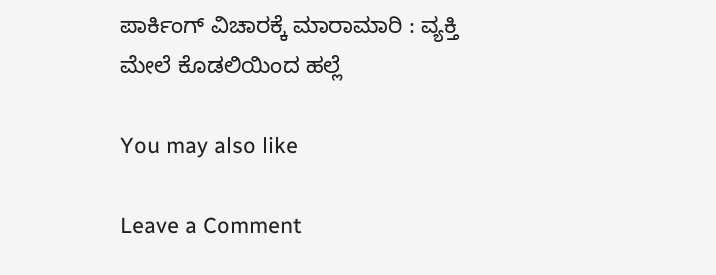ಪಾರ್ಕಿಂಗ್‌ ವಿಚಾರಕ್ಕೆ ಮಾರಾಮಾರಿ : ವ್ಯಕ್ತಿ ಮೇಲೆ ಕೊಡಲಿಯಿಂದ ಹಲ್ಲೆ

You may also like

Leave a Comment